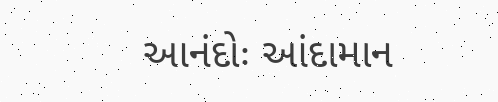આનંદોઃ આંદામાન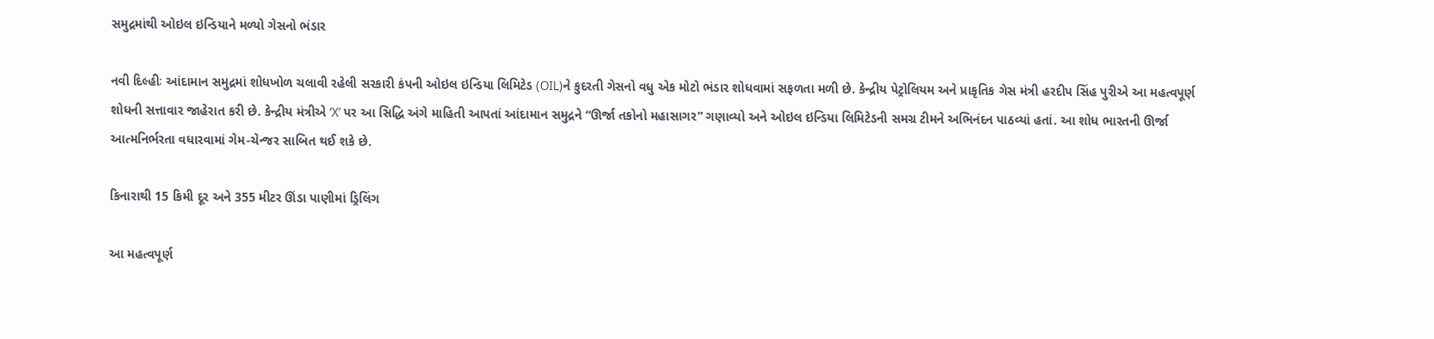સમુદ્રમાંથી ઓઇલ ઇન્ડિયાને મળ્યો ગેસનો ભંડાર

નવી દિલ્હીઃ આંદામાન સમુદ્રમાં શોધખોળ ચલાવી રહેલી સરકારી કંપની ઓઇલ ઇન્ડિયા લિમિટેડ (OIL)ને કુદરતી ગેસનો વધુ એક મોટો ભંડાર શોધવામાં સફળતા મળી છે. કેન્દ્રીય પેટ્રોલિયમ અને પ્રાકૃતિક ગેસ મંત્રી હરદીપ સિંહ પુરીએ આ મહત્વપૂર્ણ શોધની સત્તાવાર જાહેરાત કરી છે. કેન્દ્રીય મંત્રીએ ‘X’ પર આ સિદ્ધિ અંગે માહિતી આપતાં આંદામાન સમુદ્રને “ઊર્જા તકોનો મહાસાગર” ગણાવ્યો અને ઓઇલ ઇન્ડિયા લિમિટેડની સમગ્ર ટીમને અભિનંદન પાઠવ્યાં હતાં. આ શોધ ભારતની ઊર્જા આત્મનિર્ભરતા વધારવામાં ગેમ-ચેન્જર સાબિત થઈ શકે છે.

કિનારાથી 15 કિમી દૂર અને 355 મીટર ઊંડા પાણીમાં ડ્રિલિંગ

આ મહત્વપૂર્ણ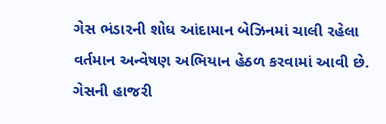ગેસ ભંડારની શોધ આંદામાન બેઝિનમાં ચાલી રહેલા વર્તમાન અન્વેષણ અભિયાન હેઠળ કરવામાં આવી છે. ગેસની હાજરી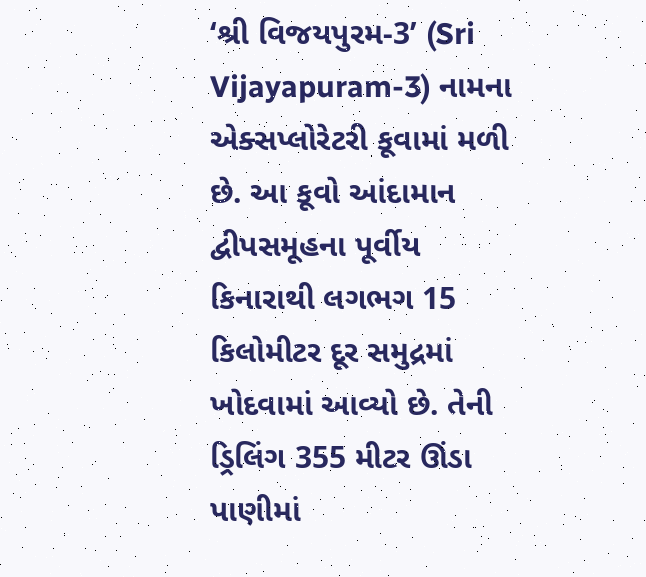‘શ્રી વિજયપુરમ-3’ (Sri Vijayapuram-3) નામના એક્સપ્લોરેટરી કૂવામાં મળી છે. આ કૂવો આંદામાન દ્વીપસમૂહના પૂર્વીય કિનારાથી લગભગ 15 કિલોમીટર દૂર સમુદ્રમાં ખોદવામાં આવ્યો છે. તેની ડ્રિલિંગ 355 મીટર ઊંડા પાણીમાં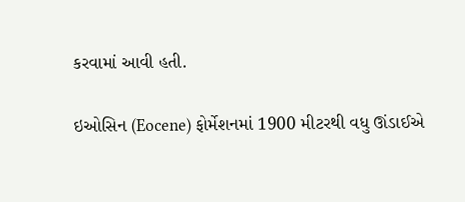કરવામાં આવી હતી.

ઇઓસિન (Eocene) ફોર્મેશનમાં 1900 મીટરથી વધુ ઊંડાઈએ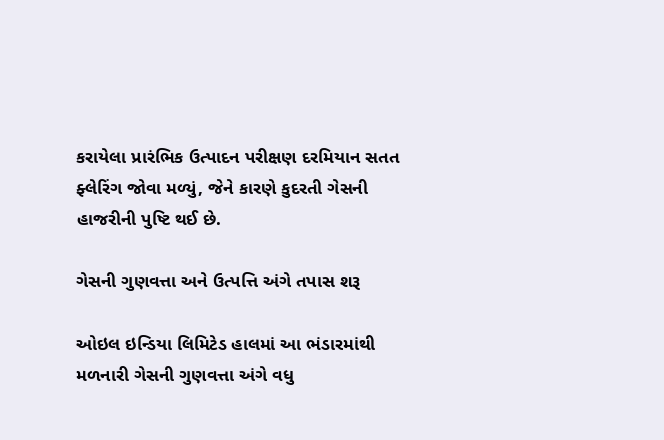કરાયેલા પ્રારંભિક ઉત્પાદન પરીક્ષણ દરમિયાન સતત ફ્લેરિંગ જોવા મળ્યું, જેને કારણે કુદરતી ગેસની હાજરીની પુષ્ટિ થઈ છે.

ગેસની ગુણવત્તા અને ઉત્પત્તિ અંગે તપાસ શરૂ

ઓઇલ ઇન્ડિયા લિમિટેડ હાલમાં આ ભંડારમાંથી મળનારી ગેસની ગુણવત્તા અંગે વધુ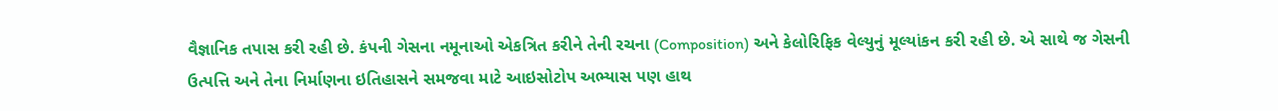વૈજ્ઞાનિક તપાસ કરી રહી છે. કંપની ગેસના નમૂનાઓ એકત્રિત કરીને તેની રચના (Composition) અને કેલોરિફિક વેલ્યુનું મૂલ્યાંકન કરી રહી છે. એ સાથે જ ગેસની ઉત્પત્તિ અને તેના નિર્માણના ઇતિહાસને સમજવા માટે આઇસોટોપ અભ્યાસ પણ હાથ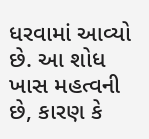ધરવામાં આવ્યો છે. આ શોધ ખાસ મહત્વની છે, કારણ કે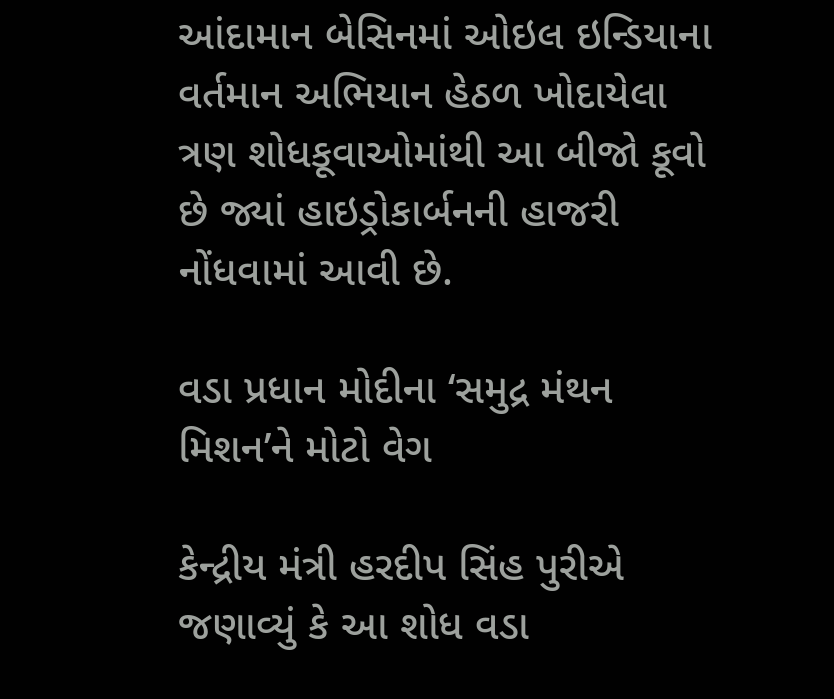આંદામાન બેસિનમાં ઓઇલ ઇન્ડિયાના વર્તમાન અભિયાન હેઠળ ખોદાયેલા ત્રણ શોધકૂવાઓમાંથી આ બીજો કૂવો છે જ્યાં હાઇડ્રોકાર્બનની હાજરી નોંધવામાં આવી છે.

વડા પ્રધાન મોદીના ‘સમુદ્ર મંથન મિશન’ને મોટો વેગ

કેન્દ્રીય મંત્રી હરદીપ સિંહ પુરીએ જણાવ્યું કે આ શોધ વડા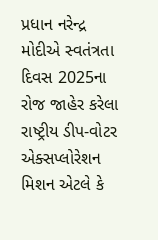પ્રધાન નરેન્દ્ર મોદીએ સ્વતંત્રતા દિવસ 2025ના રોજ જાહેર કરેલા રાષ્ટ્રીય ડીપ-વોટર એક્સપ્લોરેશન મિશન એટલે કે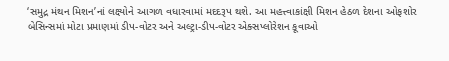‘સમુદ્ર મંથન મિશન’નાં લક્ષ્યોને આગળ વધારવામાં મદદરૂપ થશે. આ મહત્ત્વાકાંક્ષી મિશન હેઠળ દેશના ઓફશોર બેસિન્સમાં મોટા પ્રમાણમાં ડીપ-વોટર અને અલ્ટ્રા-ડીપ-વોટર એક્સપ્લોરેશન કૂવાઓ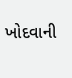ખોદવાની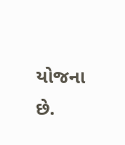યોજના છે.